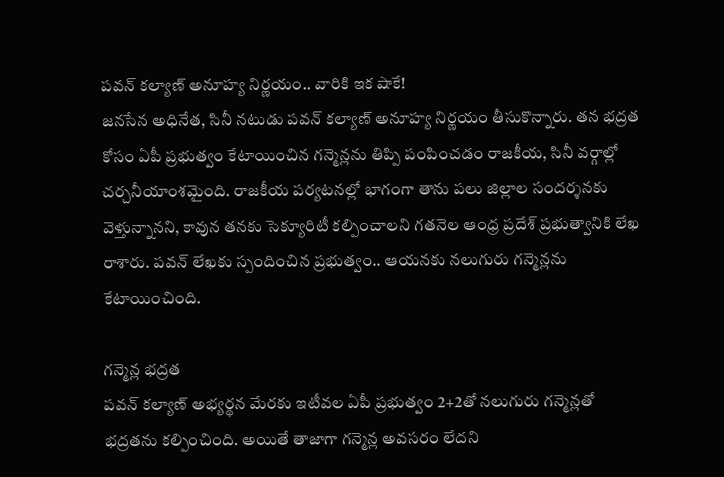పవన్ కల్యాణ్ అనూహ్య నిర్ణయం.. వారికి ఇక షాకే!
జనసేన అధినేత, సినీ నటుడు పవన్ కల్యాణ్ అనూహ్య నిర్ణయం తీసుకొన్నారు. తన భద్రత కోసం ఏపీ ప్రభుత్వం కేటాయించిన గన్మెన్లను తిప్పి పంపించడం రాజకీయ, సినీ వర్గాల్లో చర్చనీయాంశమైంది. రాజకీయ పర్యటనల్లో భాగంగా తాను పలు జిల్లాల సందర్శనకు వెళ్తున్నానని, కావున తనకు సెక్యూరిటీ కల్పించాలని గతనెల ఆంధ్ర ప్రదేశ్ ప్రభుత్వానికి లేఖ రాశారు. పవన్ లేఖకు స్పందించిన ప్రభుత్వం.. ఆయనకు నలుగురు గన్మెన్లను కేటాయించింది.

గన్మెన్ల భద్రత
పవన్ కల్యాణ్ అభ్యర్థన మేరకు ఇటీవల ఏపీ ప్రభుత్వం 2+2తో నలుగురు గన్మెన్లతో భద్రతను కల్పించింది. అయితే తాజాగా గన్మెన్ల అవసరం లేదని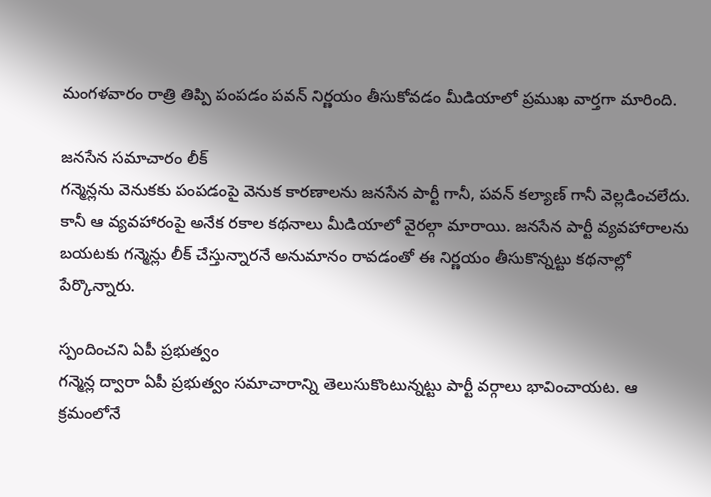మంగళవారం రాత్రి తిప్పి పంపడం పవన్ నిర్ణయం తీసుకోవడం మీడియాలో ప్రముఖ వార్తగా మారింది.

జనసేన సమాచారం లీక్
గన్మెన్లను వెనుకకు పంపడంపై వెనుక కారణాలను జనసేన పార్టీ గానీ, పవన్ కల్యాణ్ గానీ వెల్లడించలేదు. కానీ ఆ వ్యవహారంపై అనేక రకాల కథనాలు మీడియాలో వైరల్గా మారాయి. జనసేన పార్టీ వ్యవహారాలను బయటకు గన్మెన్లు లీక్ చేస్తున్నారనే అనుమానం రావడంతో ఈ నిర్ణయం తీసుకొన్నట్టు కథనాల్లో పేర్కొన్నారు.

స్పందించని ఏపీ ప్రభుత్వం
గన్మెన్ల ద్వారా ఏపీ ప్రభుత్వం సమాచారాన్ని తెలుసుకొంటున్నట్టు పార్టీ వర్గాలు భావించాయట. ఆ క్రమంలోనే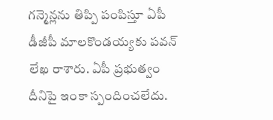గన్మెన్లను తిప్పి పంపిస్తూ ఏపీ డీజీపీ మాలకొండయ్యకు పవన్ లేఖ రాశారు. ఏపీ ప్రభుత్వం దీనిపై ఇంకా స్పందించలేదు.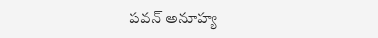పవన్ అనూహ్య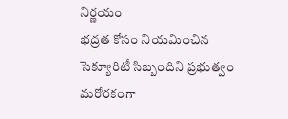నిర్ణయం
భద్రత కోసం నియమించిన సెక్యూరిటీ సిబ్బందిని ప్రభుత్వం మరోరకంగా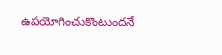ఉపయోగించుకొంటుందనే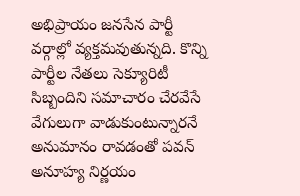అభిప్రాయం జనసేన పార్టీ వర్గాల్లో వ్యక్తమవుతున్నది. కొన్ని పార్టీల నేతలు సెక్యూరిటీ సిబ్బందిని సమాచారం చేరవేసే వేగులుగా వాడుకుంటున్నారనే అనుమానం రావడంతో పవన్ అనూహ్య నిర్ణయం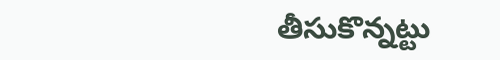తీసుకొన్నట్టు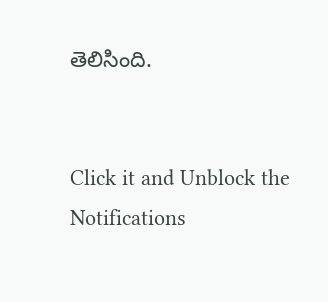తెలిసింది.


Click it and Unblock the Notifications